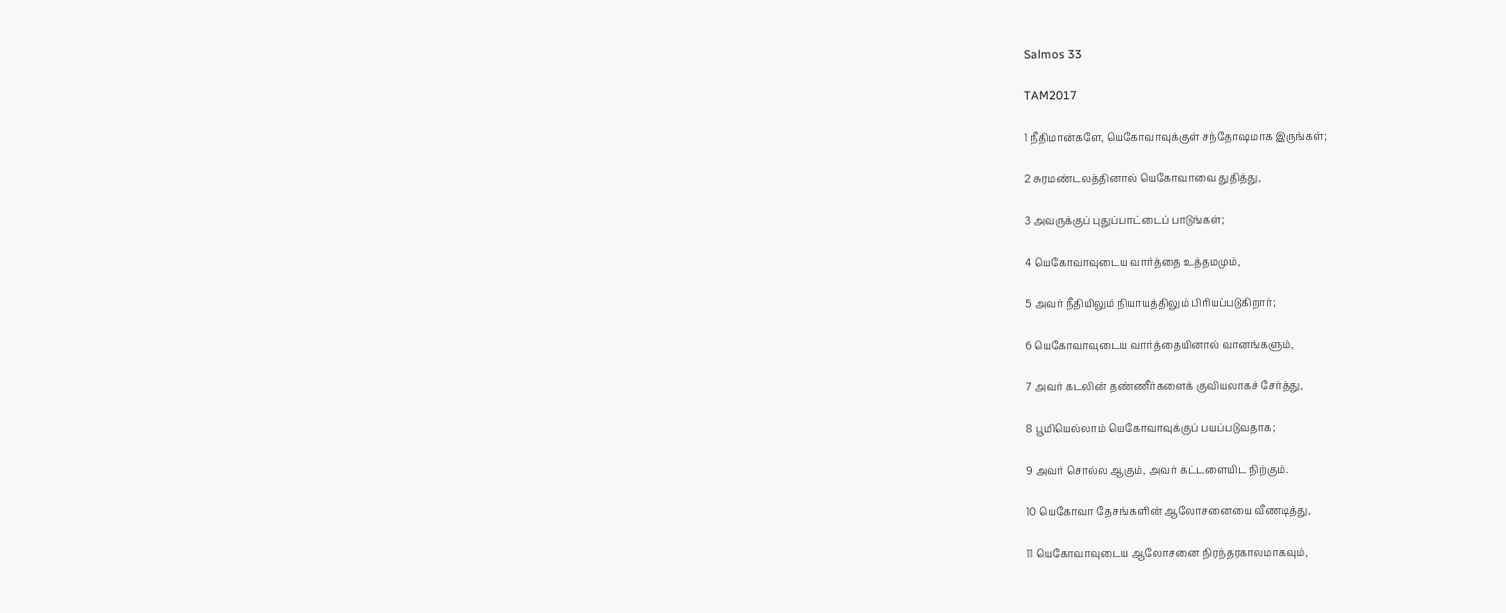Salmos 33

TAM2017

1 நீதிமான்களே, யெகோவாவுக்குள் சந்தோஷமாக இருங்கள்;

2 சுரமண்டலத்தினால் யெகோவாவை துதித்து,

3 அவருக்குப் புதுப்பாட்டைப் பாடுங்கள்;

4 யெகோவாவுடைய வார்த்தை உத்தமமும்,

5 அவர் நீதியிலும் நியாயத்திலும் பிரியப்படுகிறார்;

6 யெகோவாவுடைய வார்த்தையினால் வானங்களும்,

7 அவர் கடலின் தண்ணீர்களைக் குவியலாகச் சேர்த்து,

8 பூமியெல்லாம் யெகோவாவுக்குப் பயப்படுவதாக;

9 அவர் சொல்ல ஆகும், அவர் கட்டளையிட நிற்கும்.

10 யெகோவா தேசங்களின் ஆலோசனையை வீணடித்து,

11 யெகோவாவுடைய ஆலோசனை நிரந்தரகாலமாகவும்,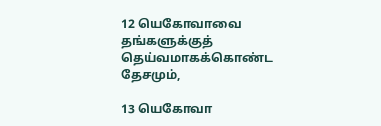12 யெகோவாவை தங்களுக்குத் தெய்வமாகக்கொண்ட தேசமும்,

13 யெகோவா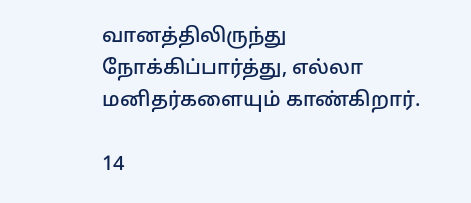வானத்திலிருந்து நோக்கிப்பார்த்து, எல்லா மனிதர்களையும் காண்கிறார்.

14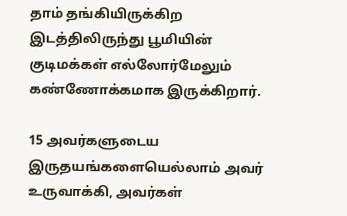தாம் தங்கியிருக்கிற இடத்திலிருந்து பூமியின் குடிமக்கள் எல்லோர்மேலும் கண்ணோக்கமாக இருக்கிறார்.

15 அவர்களுடைய இருதயங்களையெல்லாம் அவர் உருவாக்கி, அவர்கள்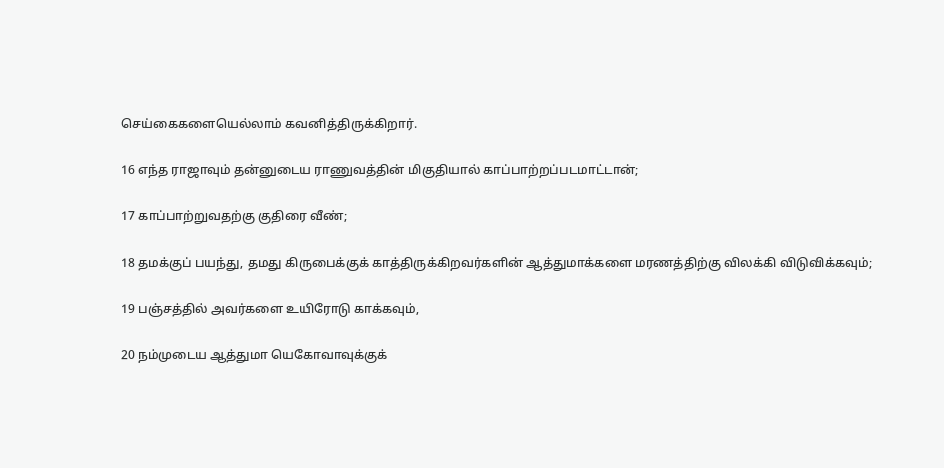செய்கைகளையெல்லாம் கவனித்திருக்கிறார்.

16 எந்த ராஜாவும் தன்னுடைய ராணுவத்தின் மிகுதியால் காப்பாற்றப்படமாட்டான்;

17 காப்பாற்றுவதற்கு குதிரை வீண்;

18 தமக்குப் பயந்து, தமது கிருபைக்குக் காத்திருக்கிறவர்களின் ஆத்துமாக்களை மரணத்திற்கு விலக்கி விடுவிக்கவும்;

19 பஞ்சத்தில் அவர்களை உயிரோடு காக்கவும்,

20 நம்முடைய ஆத்துமா யெகோவாவுக்குக்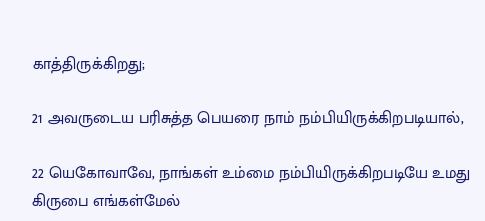காத்திருக்கிறது;

21 அவருடைய பரிசுத்த பெயரை நாம் நம்பியிருக்கிறபடியால்,

22 யெகோவாவே, நாங்கள் உம்மை நம்பியிருக்கிறபடியே உமது கிருபை எங்கள்மேல்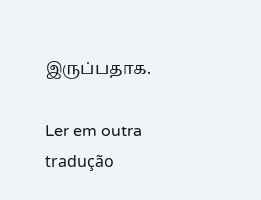இருப்பதாக.

Ler em outra tradução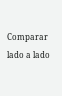Comparar lado a lado